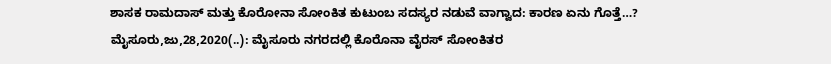ಶಾಸಕ ರಾಮದಾಸ್ ಮತ್ತು ಕೊರೋನಾ ಸೋಂಕಿತ ಕುಟುಂಬ ಸದಸ್ಯರ ನಡುವೆ ವಾಗ್ವಾದ: ಕಾರಣ ಏನು ಗೊತ್ತೆ…? ಮೈಸೂರು,ಜು,28,2020(..): ಮೈಸೂರು ನಗರದಲ್ಲಿ ಕೊರೊನಾ ವೈರಸ್ ಸೋಂಕಿತರ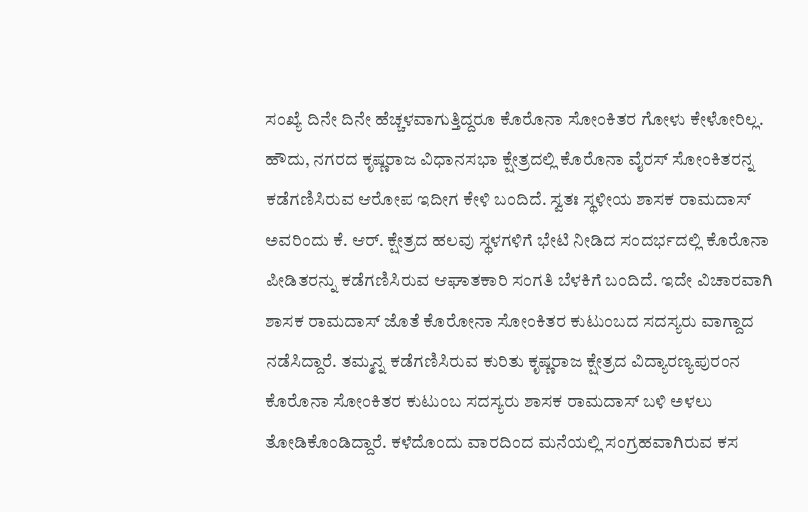ಸಂಖ್ಯೆ ದಿನೇ ದಿನೇ ಹೆಚ್ಚಳವಾಗುತ್ತಿದ್ದರೂ ಕೊರೊನಾ ಸೋಂಕಿತರ ಗೋಳು ಕೇಳೋರಿಲ್ಲ. ಹೌದು, ನಗರದ ಕೃಷ್ಣರಾಜ ವಿಧಾನಸಭಾ ಕ್ಷೇತ್ರದಲ್ಲಿ ಕೊರೊನಾ ವೈರಸ್ ಸೋಂಕಿತರನ್ನ ಕಡೆಗಣಿಸಿರುವ ಆರೋಪ ಇದೀಗ ಕೇಳಿ ಬಂದಿದೆ. ಸ್ವತಃ ಸ್ಥಳೀಯ ಶಾಸಕ ರಾಮದಾಸ್ ಅವರಿಂದು ಕೆ‌‌. ಆರ್. ಕ್ಷೇತ್ರದ ಹಲವು ಸ್ಥಳಗಳಿಗೆ ಭೇಟಿ ನೀಡಿದ ಸಂದರ್ಭದಲ್ಲಿ ಕೊರೊನಾ ಪೀಡಿತರನ್ನು ಕಡೆಗಣಿಸಿರುವ ಆಘಾತಕಾರಿ ಸಂಗತಿ ಬೆಳಕಿಗೆ ಬಂದಿದೆ. ಇದೇ ವಿಚಾರವಾಗಿ ಶಾಸಕ ರಾಮದಾಸ್ ಜೊತೆ ಕೊರೋನಾ ಸೋಂಕಿತರ ಕುಟುಂಬದ ಸದಸ್ಯರು ವಾಗ್ದಾದ ನಡೆಸಿದ್ದಾರೆ. ತಮ್ಮನ್ನ ಕಡೆಗಣಿಸಿರುವ ಕುರಿತು ಕೃಷ್ಣರಾಜ ಕ್ಷೇತ್ರದ ವಿದ್ಯಾರಣ್ಯಪುರಂನ ಕೊರೊನಾ ಸೋಂಕಿತರ ಕುಟುಂಬ ಸದಸ್ಯರು ಶಾಸಕ ರಾಮದಾಸ್ ಬಳಿ ಅಳಲು ತೋಡಿಕೊಂಡಿದ್ದಾರೆ. ಕಳೆದೊಂದು ವಾರದಿಂದ ಮನೆಯಲ್ಲಿ ಸಂಗ್ರಹವಾಗಿರುವ ಕಸ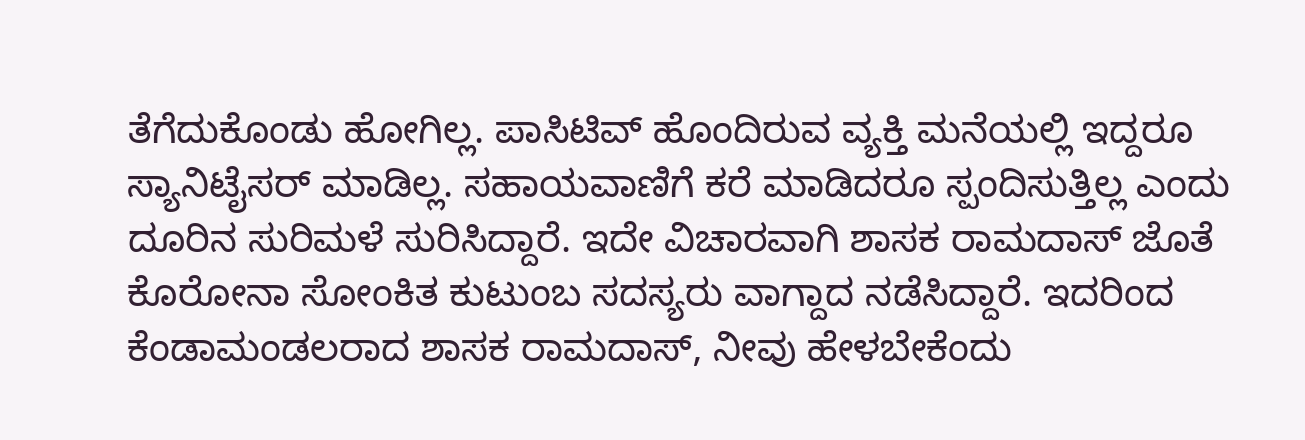ತೆಗೆದುಕೊಂಡು ಹೋಗಿಲ್ಲ. ಪಾಸಿಟಿವ್ ಹೊಂದಿರುವ ವ್ಯಕ್ತಿ ಮನೆಯಲ್ಲಿ ಇದ್ದರೂ ಸ್ಯಾನಿಟೈಸರ್ ಮಾಡಿಲ್ಲ. ಸಹಾಯವಾಣಿಗೆ ಕರೆ ಮಾಡಿದರೂ ಸ್ಪಂದಿಸುತ್ತಿಲ್ಲ ಎಂದು ದೂರಿನ ಸುರಿಮಳೆ ಸುರಿಸಿದ್ದಾರೆ. ಇದೇ ವಿಚಾರವಾಗಿ ಶಾಸಕ ರಾಮದಾಸ್ ಜೊತೆ ಕೊರೋನಾ ಸೋಂಕಿತ ಕುಟುಂಬ ಸದಸ್ಯರು ವಾಗ್ದಾದ ನಡೆಸಿದ್ದಾರೆ. ಇದರಿಂದ ಕೆಂಡಾಮಂಡಲರಾದ ಶಾಸಕ ರಾಮದಾಸ್, ನೀವು ಹೇಳಬೇಕೆಂದು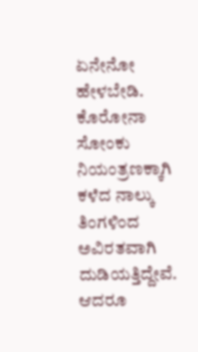ಏನೇನೋ ಹೇಳಬೇಡಿ. ಕೊರೋನಾ ಸೋಂಕು ನಿಯಂತ್ರಣಕ್ಕಾಗಿ ಕಳೆದ ನಾಲ್ಕು ತಿಂಗಳಿಂದ ಅವಿರತವಾಗಿ ದುಡಿಯತ್ತಿದ್ದೇವೆ. ಆದರೂ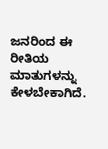ಜನರಿಂದ ಈ ರೀತಿಯ ಮಾತುಗಳನ್ನು ಕೇಳಬೇಕಾಗಿದೆ.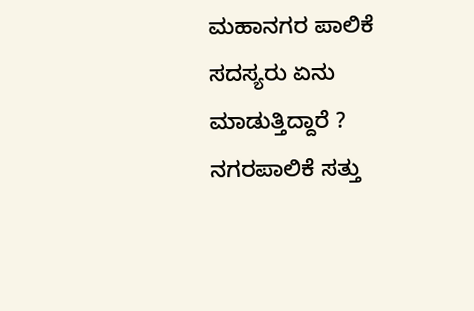ಮಹಾನಗರ ಪಾಲಿಕೆ ಸದಸ್ಯರು ಏನು ಮಾಡುತ್ತಿದ್ದಾರೆ ? ನಗರಪಾಲಿಕೆ ಸತ್ತು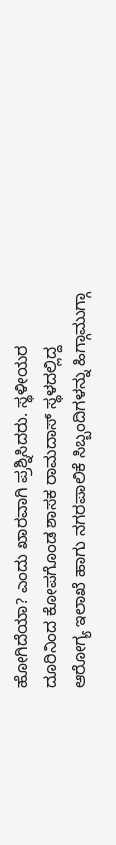ಹೋಗಿದೆಯಾ? ಎಂದು ಖಾರವಾಗಿ ಪ್ರಶ್ನಿಸಿದರು. ಸ್ಥಳೀಯರ ದೂರಿನಿಂದ ಕೋಪಗೊಂಡ ಶಾಸಕ ರಾಮದಾಸ್ ಸ್ಥಳದಲ್ಲಿದ್ದ ಆರೋಗ್ಯ ಇಲಾಖೆ ಹಾಗು ನಗರಪಾಲಿಕೆ ಸಿಬ್ಬಂದಿಗಳನ್ನು ಹಿಗ್ಗಾಮುಗ್ಗಾ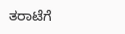ತರಾಟೆಗೆ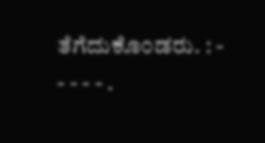ತೆಗೆದುಕೊಂಡರು. : - - - - - .